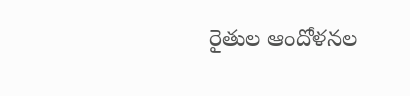రైతుల ఆందోళనల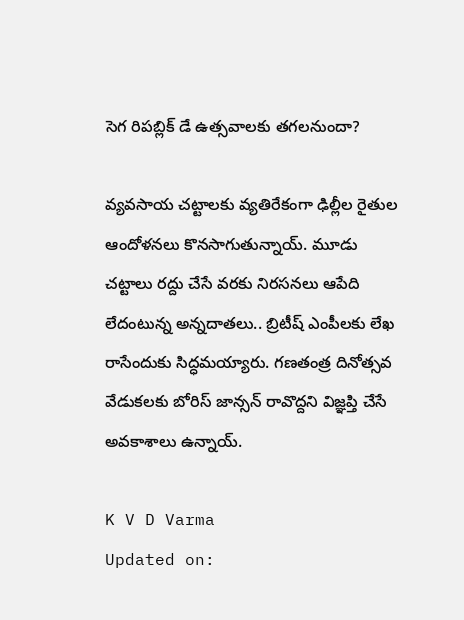సెగ రిపబ్లిక్ డే ఉత్సవాలకు తగలనుందా?

వ్యవసాయ చట్టాలకు వ్యతిరేకంగా ఢిల్లీల రైతుల ఆందోళనలు కొనసాగుతున్నాయ్. మూడు చట్టాలు రద్దు చేసే వరకు నిరసనలు ఆపేది లేదంటున్న అన్నదాతలు.. బ్రిటీష్ ఎంపీలకు లేఖ రాసేందుకు సిద్ధమయ్యారు. గణతంత్ర దినోత్సవ వేడుకలకు బోరిస్ జాన్సన్ రావొద్దని విజ్ఞప్తి చేసే అవకాశాలు ఉన్నాయ్.

K V D Varma
Updated on: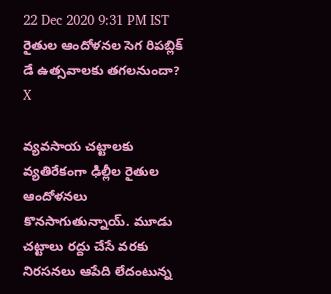22 Dec 2020 9:31 PM IST
రైతుల ఆందోళనల సెగ రిపబ్లిక్ డే ఉత్సవాలకు తగలనుందా?
X

వ్యవసాయ చట్టాలకు వ్యతిరేకంగా ఢిల్లీల రైతుల ఆందోళనలు కొనసాగుతున్నాయ్. మూడు చట్టాలు రద్దు చేసే వరకు నిరసనలు ఆపేది లేదంటున్న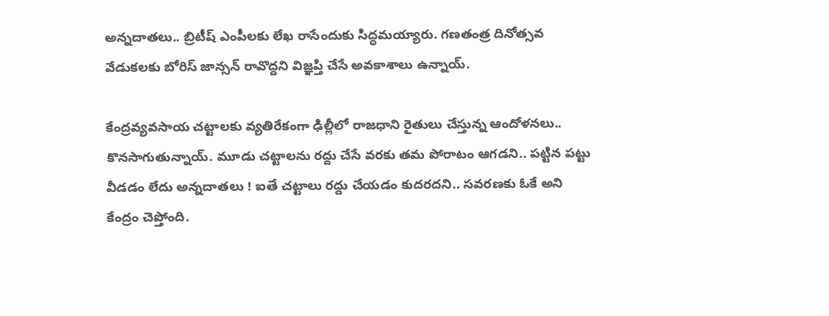అన్నదాతలు.. బ్రిటీష్ ఎంపీలకు లేఖ రాసేందుకు సిద్ధమయ్యారు. గణతంత్ర దినోత్సవ వేడుకలకు బోరిస్ జాన్సన్ రావొద్దని విజ్ఞప్తి చేసే అవకాశాలు ఉన్నాయ్.

కేంద్రవ్యవసాయ చట్టాలకు వ్యతిరేకంగా ఢిల్లీలో రాజధాని రైతులు చేస్తున్న ఆందోళనలు.. కొనసాగుతున్నాయ్. మూడు చట్టాలను రద్దు చేసే వరకు తమ పోరాటం ఆగడని.. పట్టిన పట్టు వీడడం లేదు అన్నదాతలు ! ఐతే చట్టాలు రద్దు చేయడం కుదరదని.. సవరణకు ఓకే అని కేంద్రం చెప్తోంది.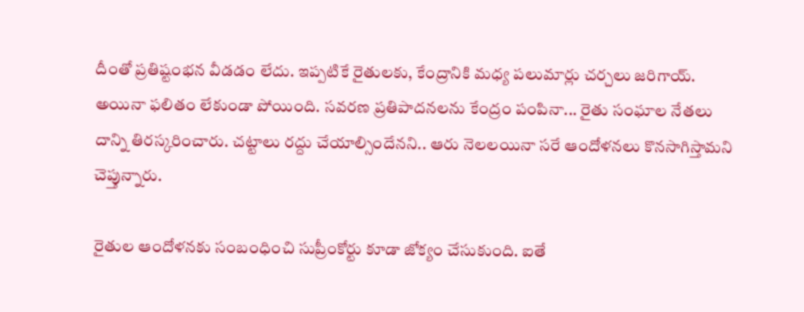దీంతో ప్రతిష్టంభన వీడడం లేదు. ఇప్పటికే రైతులకు, కేంద్రానికి మధ్య పలుమార్లు చర్చలు జరిగాయ్. అయినా ఫలితం లేకుండా పోయింది. సవరణ ప్రతిపాదనలను కేంద్రం పంపినా... రైతు సంఘాల నేతలు దాన్ని తిరస్కరించారు. చట్టాలు రద్దు చేయాల్సిందేనని.. ఆరు నెలలయినా సరే ఆందోళనలు కొనసాగిస్తామని చెప్తున్నారు.

రైతుల ఆందోళనకు సంబంధించి సుప్రీంకోర్టు కూడా జోక్యం చేసుకుంది. ఐతే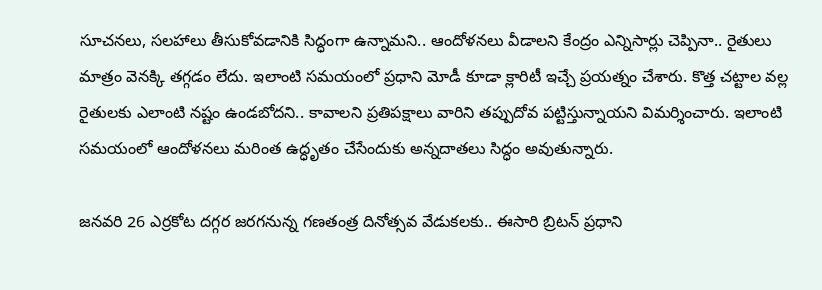సూచనలు, సలహాలు తీసుకోవడానికి సిద్ధంగా ఉన్నామని.. ఆందోళనలు వీడాలని కేంద్రం ఎన్నిసార్లు చెప్పినా.. రైతులు మాత్రం వెనక్కి తగ్గడం లేదు. ఇలాంటి సమయంలో ప్రధాని మోడీ కూడా క్లారిటీ ఇచ్చే ప్రయత్నం చేశారు. కొత్త చట్టాల వల్ల రైతులకు ఎలాంటి నష్టం ఉండబోదని.. కావాలని ప్రతిపక్షాలు వారిని తప్పుదోవ పట్టిస్తున్నాయని విమర్శించారు. ఇలాంటి సమయంలో ఆందోళనలు మరింత ఉద్ధృతం చేసేందుకు అన్నదాతలు సిద్ధం అవుతున్నారు.

జనవరి 26 ఎర్రకోట దగ్గర జరగనున్న గణతంత్ర దినోత్సవ వేడుకలకు.. ఈసారి బ్రిటన్ ప్రధాని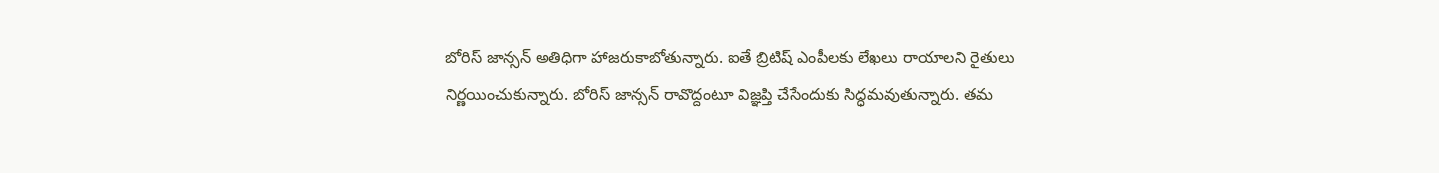బోరిస్ జాన్సన్ అతిధిగా హాజరుకాబోతున్నారు. ఐతే బ్రిటిష్ ఎంపీలకు లేఖలు రాయాలని రైతులు నిర్ణయించుకున్నారు. బోరిస్ జాన్సన్ రావొద్దంటూ విజ్ఞప్తి చేసేందుకు సిద్ధమవుతున్నారు. తమ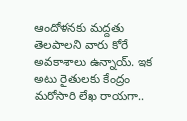ఆందోళనకు మద్దతు తెలపాలని వారు కోరే అవకాశాలు ఉన్నాయ్. ఇక అటు రైతులకు కేంద్రం మరోసారి లేఖ రాయగా..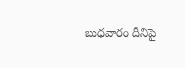బుధవారం దీనిపై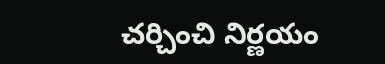చర్చించి నిర్ణయం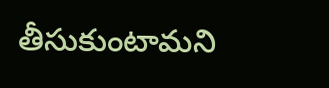తీసుకుంటామని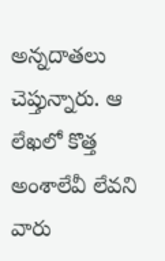అన్నదాతలు చెప్తున్నారు. ఆ లేఖలో కొత్త అంశాలేవీ లేవని వారు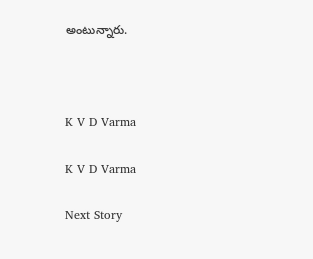అంటున్నారు.



K V D Varma

K V D Varma

Next Story